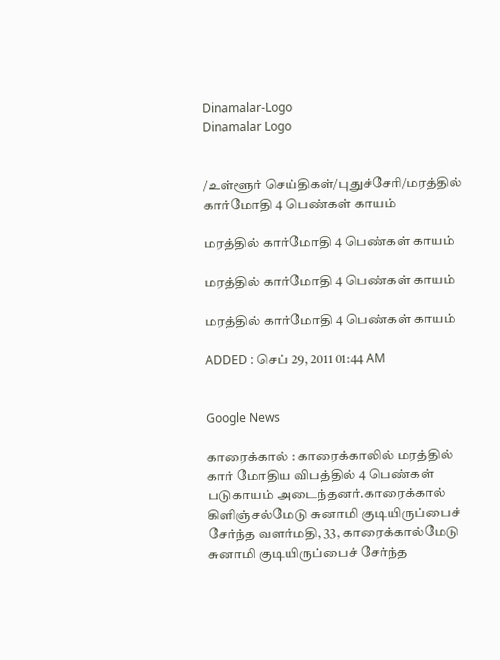Dinamalar-Logo
Dinamalar Logo


/உள்ளூர் செய்திகள்/புதுச்சேரி/மரத்தில் கார்மோதி 4 பெண்கள் காயம்

மரத்தில் கார்மோதி 4 பெண்கள் காயம்

மரத்தில் கார்மோதி 4 பெண்கள் காயம்

மரத்தில் கார்மோதி 4 பெண்கள் காயம்

ADDED : செப் 29, 2011 01:44 AM


Google News

காரைக்கால் : காரைக்காலில் மரத்தில் கார் மோதிய விபத்தில் 4 பெண்கள் படுகாயம் அடைந்தனர்.காரைக்கால் கிளிஞ்சல்மேடு சுனாமி குடியிருப்பைச் சேர்ந்த வளர்மதி, 33, காரைக்கால்மேடு சுனாமி குடியிருப்பைச் சேர்ந்த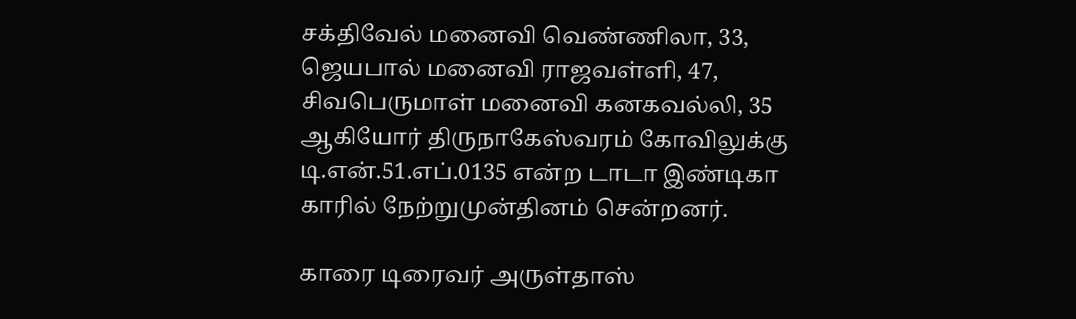சக்திவேல் மனைவி வெண்ணிலா, 33, ஜெயபால் மனைவி ராஜவள்ளி, 47, சிவபெருமாள் மனைவி கனகவல்லி, 35 ஆகியோர் திருநாகேஸ்வரம் கோவிலுக்கு டி.என்.51.எப்.0135 என்ற டாடா இண்டிகா காரில் நேற்றுமுன்தினம் சென்றனர்.

காரை டிரைவர் அருள்தாஸ்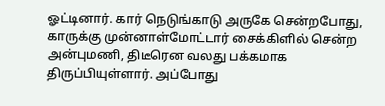ஓட்டினார். கார் நெடுங்காடு அருகே சென்றபோது, காருக்கு முன்னாள்மோட்டார் சைக்கிளில் சென்ற அன்புமணி, திடீரென வலது பக்கமாக திருப்பியுள்ளார். அப்போது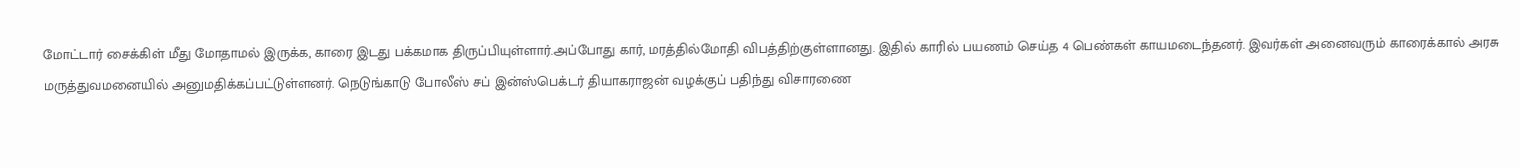மோட்டார் சைக்கிள் மீது மோதாமல் இருக்க, காரை இடது பக்கமாக திருப்பியுள்ளார்.அப்போது கார், மரத்தில்மோதி விபத்திற்குள்ளானது. இதில் காரில் பயணம் செய்த 4 பெண்கள் காயமடைந்தனர். இவர்கள் அனைவரும் காரைக்கால் அரசு மருத்துவமனையில் அனுமதிக்கப்பட்டுள்ளனர். நெடுங்காடு போலீஸ் சப் இன்ஸ்பெக்டர் தியாகராஜன் வழக்குப் பதிந்து விசாரணை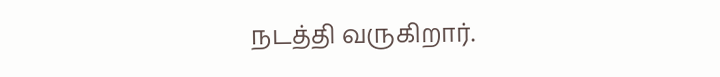நடத்தி வருகிறார்.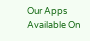Our Apps Available On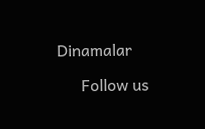Dinamalar

      Follow us